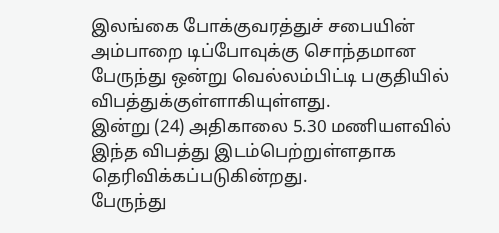இலங்கை போக்குவரத்துச் சபையின் அம்பாறை டிப்போவுக்கு சொந்தமான பேருந்து ஒன்று வெல்லம்பிட்டி பகுதியில் விபத்துக்குள்ளாகியுள்ளது.
இன்று (24) அதிகாலை 5.30 மணியளவில் இந்த விபத்து இடம்பெற்றுள்ளதாக தெரிவிக்கப்படுகின்றது.
பேருந்து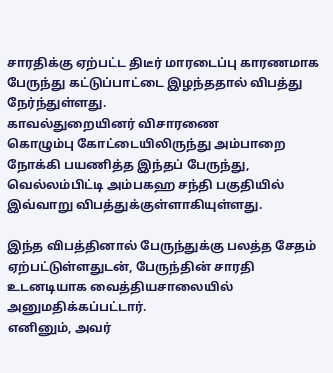சாரதிக்கு ஏற்பட்ட திடீர் மாரடைப்பு காரணமாக பேருந்து கட்டுப்பாட்டை இழந்ததால் விபத்து நேர்ந்துள்ளது.
காவல்துறையினர் விசாரணை
கொழும்பு கோட்டையிலிருந்து அம்பாறை நோக்கி பயணித்த இந்தப் பேருந்து, வெல்லம்பிட்டி அம்பகஹ சந்தி பகுதியில் இவ்வாறு விபத்துக்குள்ளாகியுள்ளது.

இந்த விபத்தினால் பேருந்துக்கு பலத்த சேதம் ஏற்பட்டுள்ளதுடன், பேருந்தின் சாரதி உடனடியாக வைத்தியசாலையில் அனுமதிக்கப்பட்டார்.
எனினும், அவர்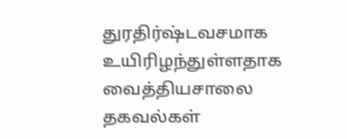துரதிர்ஷ்டவசமாக உயிரிழந்துள்ளதாக வைத்தியசாலை தகவல்கள்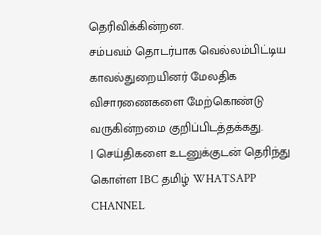தெரிவிக்கின்றன.
சம்பவம் தொடர்பாக வெல்லம்பிட்டிய காவல்துறையினர் மேலதிக விசாரணைகளை மேற்கொண்டு வருகின்றமை குறிப்பிடத்தக்கது.
| செய்திகளை உடனுக்குடன் தெரிந்து கொள்ள IBC தமிழ் WHATSAPP CHANNEL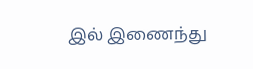இல் இணைந்து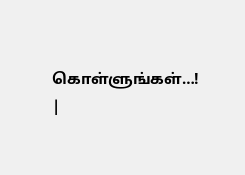கொள்ளுங்கள்…! |